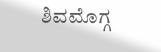ಶಿವಮೊಗ್ಗ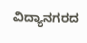ವಿದ್ಯಾನಗರದ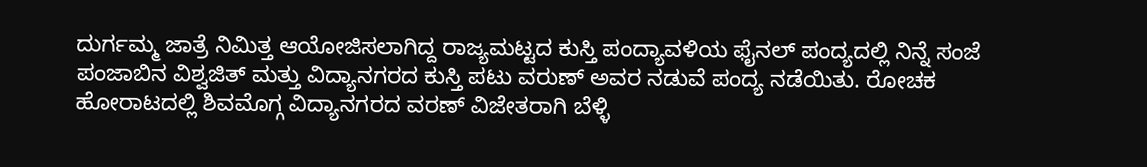ದುರ್ಗಮ್ಮ ಜಾತ್ರೆ ನಿಮಿತ್ತ ಆಯೋಜಿಸಲಾಗಿದ್ದ ರಾಜ್ಯಮಟ್ಟದ ಕುಸ್ತಿ ಪಂದ್ಯಾವಳಿಯ ಫೈನಲ್ ಪಂದ್ಯದಲ್ಲಿ ನಿನ್ನೆ ಸಂಜೆ ಪಂಜಾಬಿನ ವಿಶ್ವಜಿತ್ ಮತ್ತು ವಿದ್ಯಾನಗರದ ಕುಸ್ತಿ ಪಟು ವರುಣ್ ಅವರ ನಡುವೆ ಪಂದ್ಯ ನಡೆಯಿತು. ರೋಚಕ ಹೋರಾಟದಲ್ಲಿ ಶಿವಮೊಗ್ಗ ವಿದ್ಯಾನಗರದ ವರಣ್ ವಿಜೇತರಾಗಿ ಬೆಳ್ಳಿ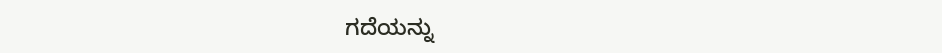ಗದೆಯನ್ನು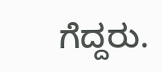ಗೆದ್ದರು.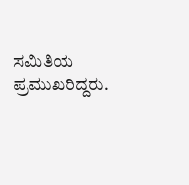ಸಮಿತಿಯ ಪ್ರಮುಖರಿದ್ದರು.